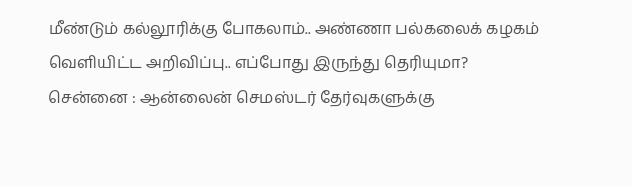மீண்டும் கல்லூரிக்கு போகலாம்.. அண்ணா பல்கலைக் கழகம் வெளியிட்ட அறிவிப்பு.. எப்போது இருந்து தெரியுமா?
சென்னை : ஆன்லைன் செமஸ்டர் தேர்வுகளுக்கு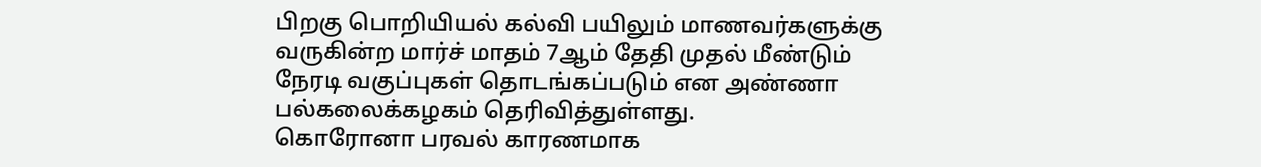பிறகு பொறியியல் கல்வி பயிலும் மாணவர்களுக்கு வருகின்ற மார்ச் மாதம் 7ஆம் தேதி முதல் மீண்டும் நேரடி வகுப்புகள் தொடங்கப்படும் என அண்ணா பல்கலைக்கழகம் தெரிவித்துள்ளது.
கொரோனா பரவல் காரணமாக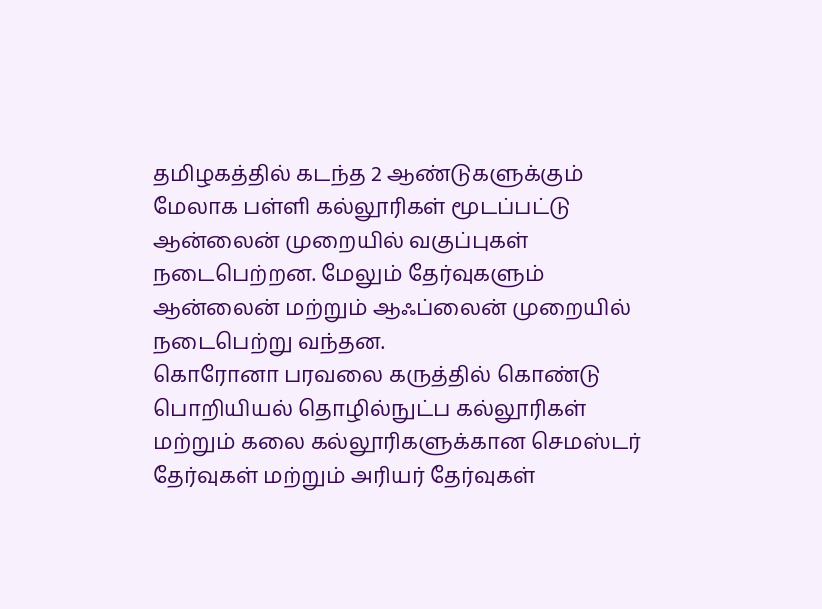தமிழகத்தில் கடந்த 2 ஆண்டுகளுக்கும் மேலாக பள்ளி கல்லூரிகள் மூடப்பட்டு ஆன்லைன் முறையில் வகுப்புகள் நடைபெற்றன. மேலும் தேர்வுகளும் ஆன்லைன் மற்றும் ஆஃப்லைன் முறையில் நடைபெற்று வந்தன.
கொரோனா பரவலை கருத்தில் கொண்டு பொறியியல் தொழில்நுட்ப கல்லூரிகள் மற்றும் கலை கல்லூரிகளுக்கான செமஸ்டர் தேர்வுகள் மற்றும் அரியர் தேர்வுகள்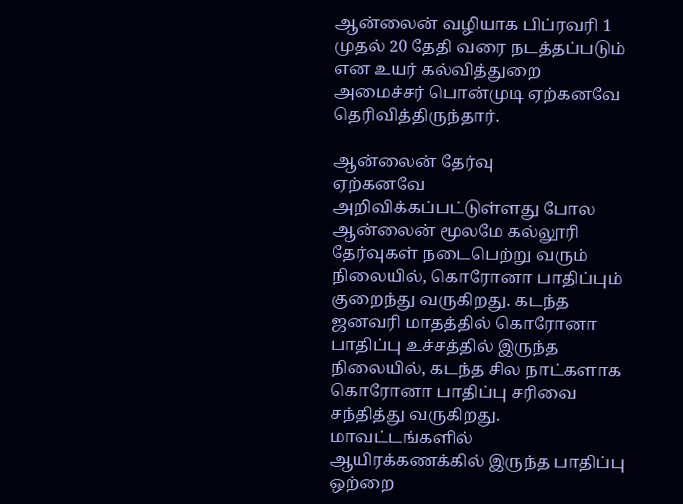ஆன்லைன் வழியாக பிப்ரவரி 1 முதல் 20 தேதி வரை நடத்தப்படும் என உயர் கல்வித்துறை அமைச்சர் பொன்முடி ஏற்கனவே தெரிவித்திருந்தார்.

ஆன்லைன் தேர்வு
ஏற்கனவே அறிவிக்கப்பட்டுள்ளது போல ஆன்லைன் மூலமே கல்லூரி தேர்வுகள் நடைபெற்று வரும் நிலையில், கொரோனா பாதிப்பும் குறைந்து வருகிறது. கடந்த ஜனவரி மாதத்தில் கொரோனா பாதிப்பு உச்சத்தில் இருந்த நிலையில், கடந்த சில நாட்களாக கொரோனா பாதிப்பு சரிவை சந்தித்து வருகிறது. மாவட்டங்களில் ஆயிரக்கணக்கில் இருந்த பாதிப்பு ஒற்றை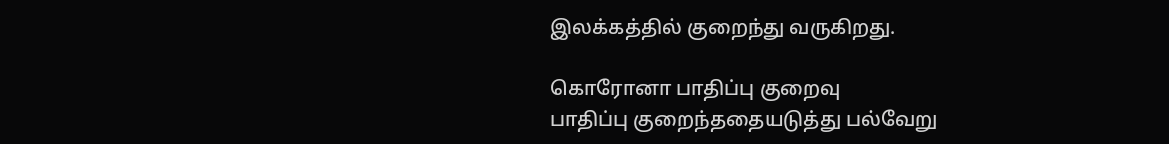இலக்கத்தில் குறைந்து வருகிறது.

கொரோனா பாதிப்பு குறைவு
பாதிப்பு குறைந்ததையடுத்து பல்வேறு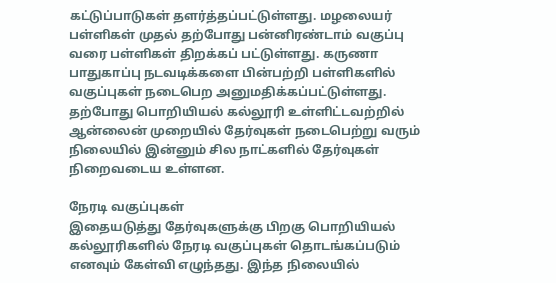கட்டுப்பாடுகள் தளர்த்தப்பட்டுள்ளது. மழலையர் பள்ளிகள் முதல் தற்போது பன்னிரண்டாம் வகுப்பு வரை பள்ளிகள் திறக்கப் பட்டுள்ளது. கருணா பாதுகாப்பு நடவடிக்களை பின்பற்றி பள்ளிகளில் வகுப்புகள் நடைபெற அனுமதிக்கப்பட்டுள்ளது. தற்போது பொறியியல் கல்லூரி உள்ளிட்டவற்றில் ஆன்லைன் முறையில் தேர்வுகள் நடைபெற்று வரும் நிலையில் இன்னும் சில நாட்களில் தேர்வுகள் நிறைவடைய உள்ளன.

நேரடி வகுப்புகள்
இதையடுத்து தேர்வுகளுக்கு பிறகு பொறியியல் கல்லூரிகளில் நேரடி வகுப்புகள் தொடங்கப்படும் எனவும் கேள்வி எழுந்தது. இந்த நிலையில்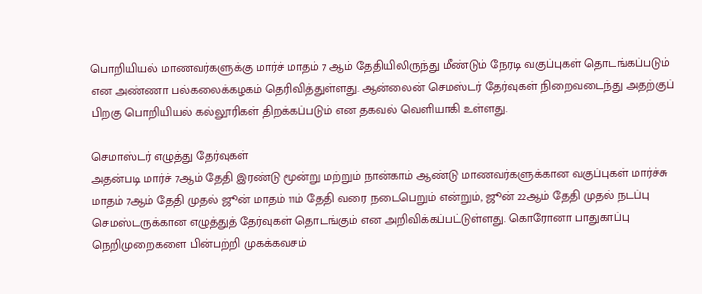பொறியியல் மாணவர்களுக்கு மார்ச் மாதம் 7 ஆம் தேதியிலிருந்து மீண்டும் நேரடி வகுப்புகள் தொடங்கப்படும் என அண்ணா பல்கலைக்கழகம் தெரிவித்துள்ளது. ஆன்லைன் செமஸ்டர் தேர்வுகள் நிறைவடைந்து அதற்குப் பிறகு பொறியியல் கல்லூரிகள் திறக்கப்படும் என தகவல் வெளியாகி உள்ளது.

செமாஸ்டர் எழுத்து தேர்வுகள்
அதன்படி மார்ச் 7ஆம் தேதி இரண்டு மூன்று மற்றும் நான்காம் ஆண்டு மாணவர்களுக்கான வகுப்புகள் மார்ச்சு மாதம் 7ஆம் தேதி முதல் ஜூன் மாதம் 11ம் தேதி வரை நடைபெறும் என்றும், ஜூன் 22ஆம் தேதி முதல் நடப்பு செமஸ்டருக்கான எழுத்துத் தேர்வுகள் தொடங்கும் என அறிவிக்கப்பட்டுள்ளது. கொரோனா பாதுகாப்பு நெறிமுறைகளை பின்பற்றி முகக்கவசம்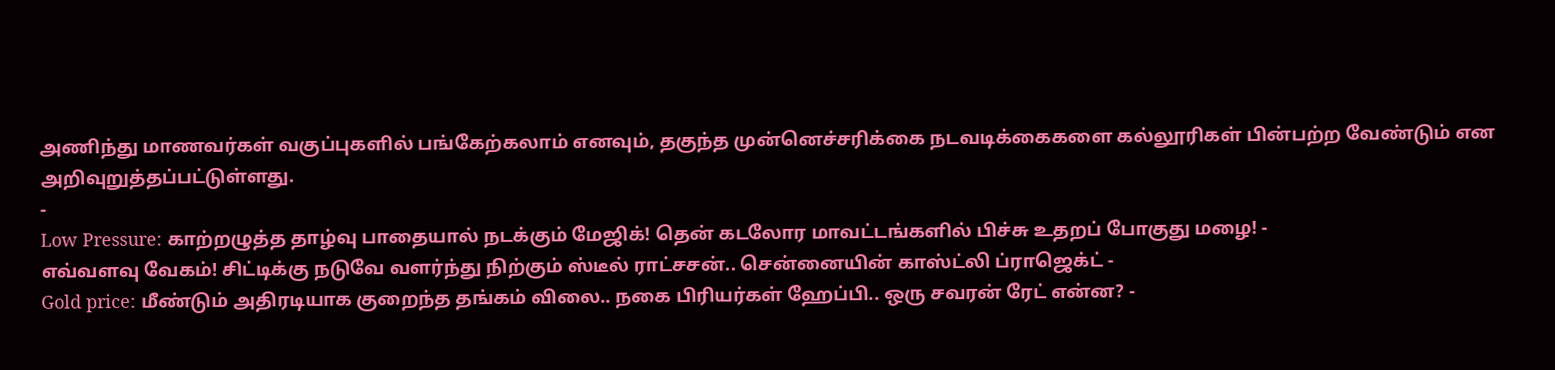அணிந்து மாணவர்கள் வகுப்புகளில் பங்கேற்கலாம் எனவும், தகுந்த முன்னெச்சரிக்கை நடவடிக்கைகளை கல்லூரிகள் பின்பற்ற வேண்டும் என அறிவுறுத்தப்பட்டுள்ளது.
-
Low Pressure: காற்றழுத்த தாழ்வு பாதையால் நடக்கும் மேஜிக்! தென் கடலோர மாவட்டங்களில் பிச்சு உதறப் போகுது மழை! -
எவ்வளவு வேகம்! சிட்டிக்கு நடுவே வளர்ந்து நிற்கும் ஸ்டீல் ராட்சசன்.. சென்னையின் காஸ்ட்லி ப்ராஜெக்ட் -
Gold price: மீண்டும் அதிரடியாக குறைந்த தங்கம் விலை.. நகை பிரியர்கள் ஹேப்பி.. ஒரு சவரன் ரேட் என்ன? -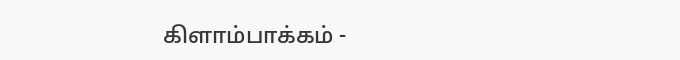கிளாம்பாக்கம் -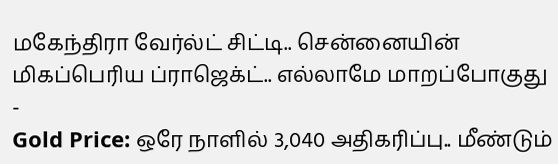மகேந்திரா வேர்ல்ட் சிட்டி.. சென்னையின் மிகப்பெரிய ப்ராஜெக்ட்.. எல்லாமே மாறப்போகுது -
Gold Price: ஒரே நாளில் 3,040 அதிகரிப்பு.. மீண்டும்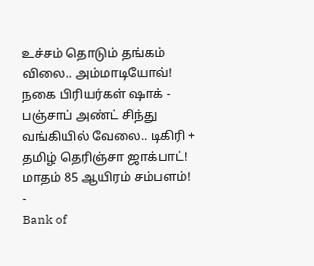உச்சம் தொடும் தங்கம் விலை.. அம்மாடியோவ்! நகை பிரியர்கள் ஷாக் -
பஞ்சாப் அண்ட் சிந்து வங்கியில் வேலை.. டிகிரி + தமிழ் தெரிஞ்சா ஜாக்பாட்! மாதம் 85 ஆயிரம் சம்பளம்! -
Bank of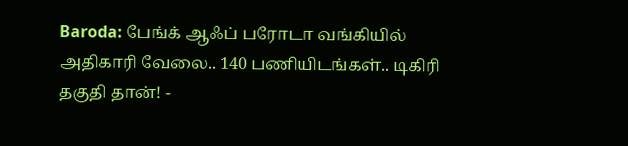Baroda: பேங்க் ஆஃப் பரோடா வங்கியில் அதிகாரி வேலை.. 140 பணியிடங்கள்.. டிகிரி தகுதி தான்! -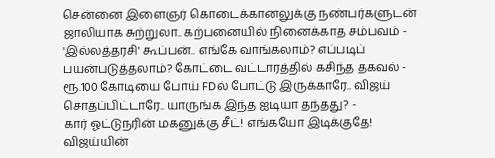சென்னை இளைஞர் கொடைக்கானலுக்கு நண்பர்களுடன் ஜாலியாக சுற்றுலா.. கற்பனையில் நினைக்காத சம்பவம் -
'இல்லத்தரசி' கூப்பன்.. எங்கே வாங்கலாம்? எப்படிப் பயன்படுத்தலாம்? கோட்டை வட்டாரத்தில் கசிந்த தகவல் -
ரூ.100 கோடியை போய் FDல் போட்டு இருக்காரே.. விஜய் சொதப்பிட்டாரே.. யாருங்க இந்த ஐடியா தந்தது? -
கார் ஓட்டுநரின் மகனுக்கு சீட்! எங்கயோ இடிக்குதே! விஜய்யின்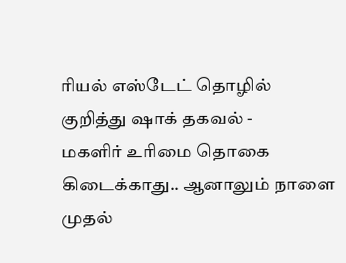ரியல் எஸ்டேட் தொழில் குறித்து ஷாக் தகவல் -
மகளிர் உரிமை தொகை கிடைக்காது.. ஆனாலும் நாளை முதல்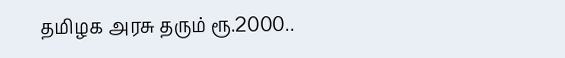தமிழக அரசு தரும் ரூ.2000..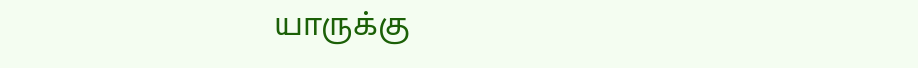யாருக்கு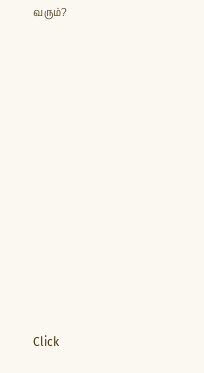வரும்?












Click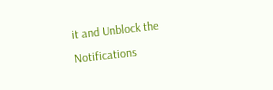it and Unblock the Notifications